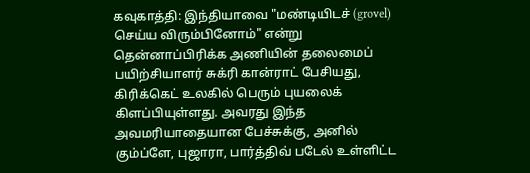கவுகாத்தி: இந்தியாவை "மண்டியிடச் (grovel) செய்ய விரும்பினோம்" என்று தென்னாப்பிரிக்க அணியின் தலைமைப் பயிற்சியாளர் சுக்ரி கான்ராட் பேசியது, கிரிக்கெட் உலகில் பெரும் புயலைக் கிளப்பியுள்ளது. அவரது இந்த அவமரியாதையான பேச்சுக்கு, அனில் கும்ப்ளே, புஜாரா, பார்த்திவ் படேல் உள்ளிட்ட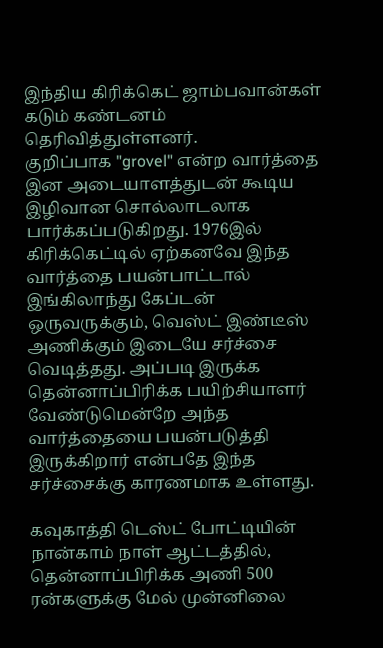இந்திய கிரிக்கெட் ஜாம்பவான்கள் கடும் கண்டனம் தெரிவித்துள்ளனர்.
குறிப்பாக "grovel" என்ற வார்த்தை இன அடையாளத்துடன் கூடிய இழிவான சொல்லாடலாக பார்க்கப்படுகிறது. 1976இல் கிரிக்கெட்டில் ஏற்கனவே இந்த வார்த்தை பயன்பாட்டால் இங்கிலாந்து கேப்டன் ஒருவருக்கும், வெஸ்ட் இண்டீஸ் அணிக்கும் இடையே சர்ச்சை வெடித்தது. அப்படி இருக்க தென்னாப்பிரிக்க பயிற்சியாளர் வேண்டுமென்றே அந்த வார்த்தையை பயன்படுத்தி இருக்கிறார் என்பதே இந்த சர்ச்சைக்கு காரணமாக உள்ளது.

கவுகாத்தி டெஸ்ட் போட்டியின் நான்காம் நாள் ஆட்டத்தில், தென்னாப்பிரிக்க அணி 500 ரன்களுக்கு மேல் முன்னிலை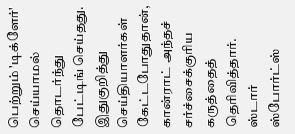பெற்றும் 'டிக்ளேர்' செய்யாமல் தொடர்ந்து பேட்டிங் செய்தது. இதுகுறித்து செய்தியாளர்கள் கேட்டபோதுதான், கான்ராட் அந்தச் சர்ச்சைக்குரிய கருத்தைத் தெரிவித்தார்.
ஸ்டார் ஸ்போர்ட்ஸ்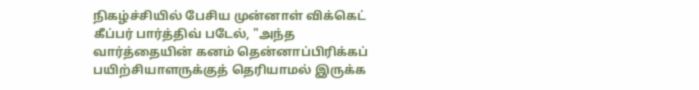நிகழ்ச்சியில் பேசிய முன்னாள் விக்கெட் கீப்பர் பார்த்திவ் படேல், "அந்த வார்த்தையின் கனம் தென்னாப்பிரிக்கப் பயிற்சியாளருக்குத் தெரியாமல் இருக்க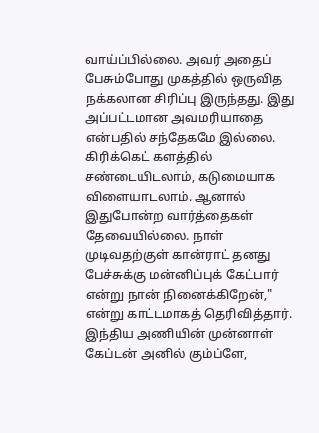வாய்ப்பில்லை. அவர் அதைப் பேசும்போது முகத்தில் ஒருவித நக்கலான சிரிப்பு இருந்தது. இது அப்பட்டமான அவமரியாதை என்பதில் சந்தேகமே இல்லை.
கிரிக்கெட் களத்தில் சண்டையிடலாம், கடுமையாக விளையாடலாம். ஆனால் இதுபோன்ற வார்த்தைகள் தேவையில்லை. நாள் முடிவதற்குள் கான்ராட் தனது பேச்சுக்கு மன்னிப்புக் கேட்பார் என்று நான் நினைக்கிறேன்," என்று காட்டமாகத் தெரிவித்தார்.
இந்திய அணியின் முன்னாள் கேப்டன் அனில் கும்ப்ளே,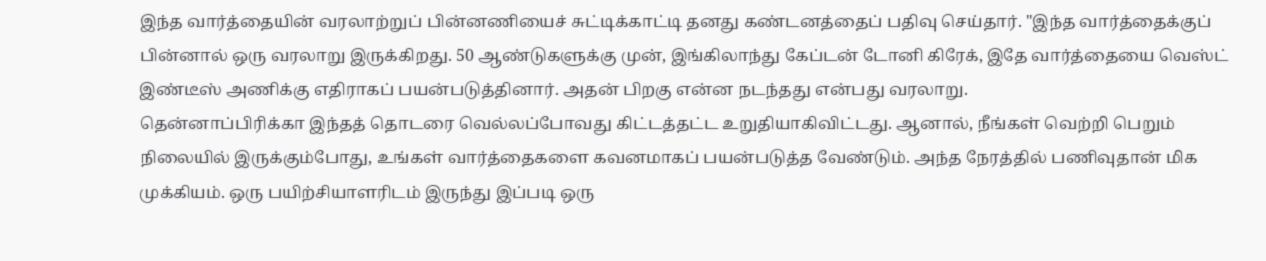இந்த வார்த்தையின் வரலாற்றுப் பின்னணியைச் சுட்டிக்காட்டி தனது கண்டனத்தைப் பதிவு செய்தார். "இந்த வார்த்தைக்குப் பின்னால் ஒரு வரலாறு இருக்கிறது. 50 ஆண்டுகளுக்கு முன், இங்கிலாந்து கேப்டன் டோனி கிரேக், இதே வார்த்தையை வெஸ்ட் இண்டீஸ் அணிக்கு எதிராகப் பயன்படுத்தினார். அதன் பிறகு என்ன நடந்தது என்பது வரலாறு.
தென்னாப்பிரிக்கா இந்தத் தொடரை வெல்லப்போவது கிட்டத்தட்ட உறுதியாகிவிட்டது. ஆனால், நீங்கள் வெற்றி பெறும் நிலையில் இருக்கும்போது, உங்கள் வார்த்தைகளை கவனமாகப் பயன்படுத்த வேண்டும். அந்த நேரத்தில் பணிவுதான் மிக முக்கியம். ஒரு பயிற்சியாளரிடம் இருந்து இப்படி ஒரு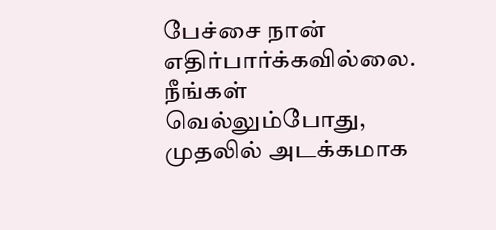பேச்சை நான் எதிர்பார்க்கவில்லை. நீங்கள் வெல்லும்போது, முதலில் அடக்கமாக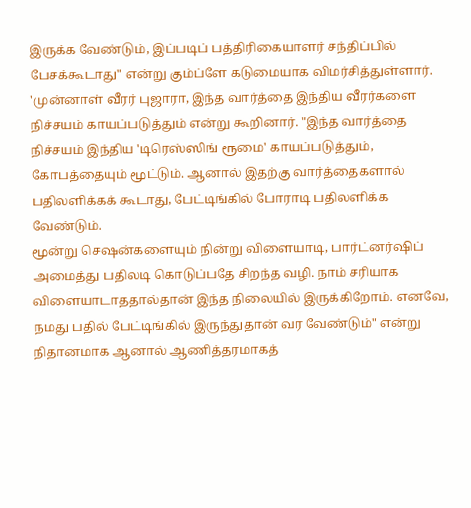இருக்க வேண்டும், இப்படிப் பத்திரிகையாளர் சந்திப்பில் பேசக்கூடாது" என்று கும்ப்ளே கடுமையாக விமர்சித்துள்ளார்.
'முன்னாள் வீரர் புஜாரா, இந்த வார்த்தை இந்திய வீரர்களை நிச்சயம் காயப்படுத்தும் என்று கூறினார். "இந்த வார்த்தை நிச்சயம் இந்திய 'டிரெஸ்ஸிங் ரூமை' காயப்படுத்தும், கோபத்தையும் மூட்டும். ஆனால் இதற்கு வார்த்தைகளால் பதிலளிக்கக் கூடாது, பேட்டிங்கில் போராடி பதிலளிக்க வேண்டும்.
மூன்று செஷன்களையும் நின்று விளையாடி, பார்ட்னர்ஷிப் அமைத்து பதிலடி கொடுப்பதே சிறந்த வழி. நாம் சரியாக விளையாடாததால்தான் இந்த நிலையில் இருக்கிறோம். எனவே, நமது பதில் பேட்டிங்கில் இருந்துதான் வர வேண்டும்" என்று நிதானமாக ஆனால் ஆணித்தரமாகத்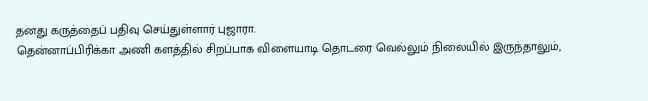தனது கருத்தைப் பதிவு செய்துள்ளார் புஜாரா.
தென்னாப்பிரிக்கா அணி களத்தில் சிறப்பாக விளையாடி தொடரை வெல்லும் நிலையில் இருந்தாலும்,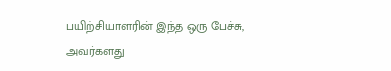பயிற்சியாளரின் இந்த ஒரு பேச்சு, அவர்களது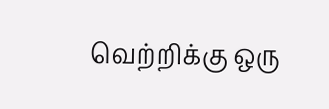வெற்றிக்கு ஒரு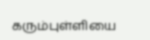கரும்புள்ளியை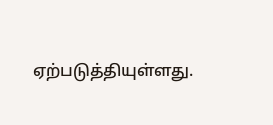ஏற்படுத்தியுள்ளது.